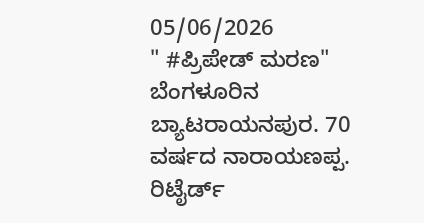05/06/2026
" #ಪ್ರಿಪೇಡ್ ಮರಣ"
ಬೆಂಗಳೂರಿನ ಬ್ಯಾಟರಾಯನಪುರ. 70 ವರ್ಷದ ನಾರಾಯಣಪ್ಪ. ರಿಟೈರ್ಡ್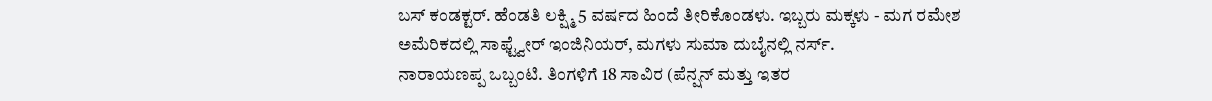ಬಸ್ ಕಂಡಕ್ಟರ್. ಹೆಂಡತಿ ಲಕ್ಷ್ಮಿ 5 ವರ್ಷದ ಹಿಂದೆ ತೀರಿಕೊಂಡಳು. ಇಬ್ಬರು ಮಕ್ಕಳು - ಮಗ ರಮೇಶ ಅಮೆರಿಕದಲ್ಲಿ ಸಾಫ್ಟ್ವೇರ್ ಇಂಜಿನಿಯರ್, ಮಗಳು ಸುಮಾ ದುಬೈನಲ್ಲಿ ನರ್ಸ್.
ನಾರಾಯಣಪ್ಪ ಒಬ್ಬಂಟಿ. ತಿಂಗಳಿಗೆ 18 ಸಾವಿರ (ಪೆನ್ಷನ್ ಮತ್ತು ಇತರ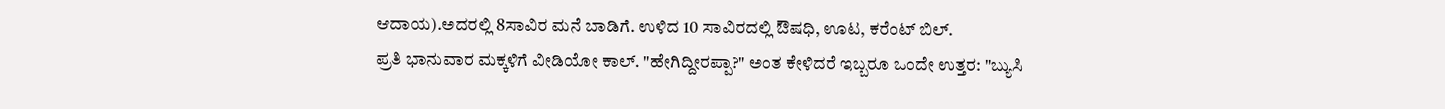ಆದಾಯ).ಅದರಲ್ಲಿ 8ಸಾವಿರ ಮನೆ ಬಾಡಿಗೆ. ಉಳಿದ 10 ಸಾವಿರದಲ್ಲಿ ಔಷಧಿ, ಊಟ, ಕರೆಂಟ್ ಬಿಲ್.
ಪ್ರತಿ ಭಾನುವಾರ ಮಕ್ಕಳಿಗೆ ವೀಡಿಯೋ ಕಾಲ್. "ಹೇಗಿದ್ದೀರಪ್ಪಾ?" ಅಂತ ಕೇಳಿದರೆ ಇಬ್ಬರೂ ಒಂದೇ ಉತ್ತರ: "ಬ್ಯುಸಿ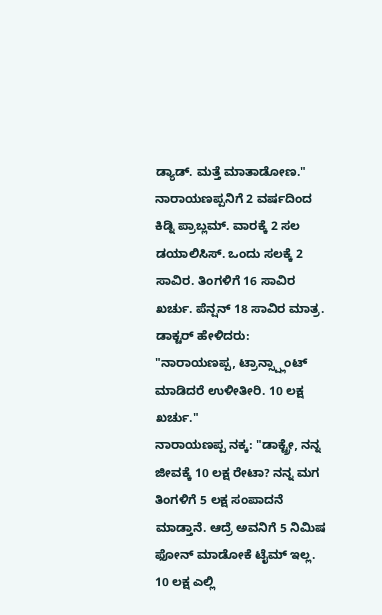ಡ್ಯಾಡ್. ಮತ್ತೆ ಮಾತಾಡೋಣ."
ನಾರಾಯಣಪ್ಪನಿಗೆ 2 ವರ್ಷದಿಂದ ಕಿಡ್ನಿ ಪ್ರಾಬ್ಲಮ್. ವಾರಕ್ಕೆ 2 ಸಲ ಡಯಾಲಿಸಿಸ್. ಒಂದು ಸಲಕ್ಕೆ 2 ಸಾವಿರ. ತಿಂಗಳಿಗೆ 16 ಸಾವಿರ ಖರ್ಚು. ಪೆನ್ಷನ್ 18 ಸಾವಿರ ಮಾತ್ರ.
ಡಾಕ್ಟರ್ ಹೇಳಿದರು: "ನಾರಾಯಣಪ್ಪ, ಟ್ರಾನ್ಸ್ಪ್ಲಾಂಟ್ ಮಾಡಿದರೆ ಉಳೀತೀರಿ. 10 ಲಕ್ಷ ಖರ್ಚು."
ನಾರಾಯಣಪ್ಪ ನಕ್ಕ: "ಡಾಕ್ಟ್ರೇ, ನನ್ನ ಜೀವಕ್ಕೆ 10 ಲಕ್ಷ ರೇಟಾ? ನನ್ನ ಮಗ ತಿಂಗಳಿಗೆ 5 ಲಕ್ಷ ಸಂಪಾದನೆ ಮಾಡ್ತಾನೆ. ಆದ್ರೆ ಅವನಿಗೆ 5 ನಿಮಿಷ ಫೋನ್ ಮಾಡೋಕೆ ಟೈಮ್ ಇಲ್ಲ. 10 ಲಕ್ಷ ಎಲ್ಲಿ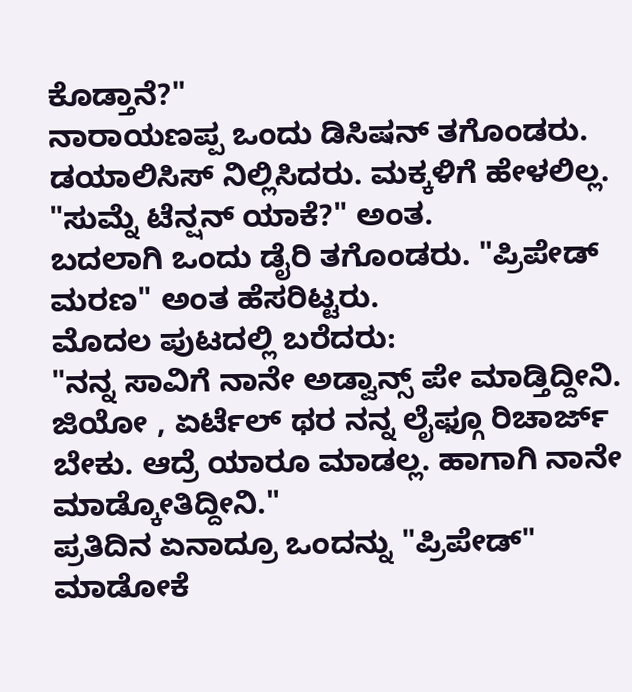ಕೊಡ್ತಾನೆ?"
ನಾರಾಯಣಪ್ಪ ಒಂದು ಡಿಸಿಷನ್ ತಗೊಂಡರು. ಡಯಾಲಿಸಿಸ್ ನಿಲ್ಲಿಸಿದರು. ಮಕ್ಕಳಿಗೆ ಹೇಳಲಿಲ್ಲ. "ಸುಮ್ನೆ ಟೆನ್ಷನ್ ಯಾಕೆ?" ಅಂತ.
ಬದಲಾಗಿ ಒಂದು ಡೈರಿ ತಗೊಂಡರು. "ಪ್ರಿಪೇಡ್ ಮರಣ" ಅಂತ ಹೆಸರಿಟ್ಟರು.
ಮೊದಲ ಪುಟದಲ್ಲಿ ಬರೆದರು:
"ನನ್ನ ಸಾವಿಗೆ ನಾನೇ ಅಡ್ವಾನ್ಸ್ ಪೇ ಮಾಡ್ತಿದ್ದೀನಿ. ಜಿಯೋ , ಏರ್ಟೆಲ್ ಥರ ನನ್ನ ಲೈಫ್ಗೂ ರಿಚಾರ್ಜ್ ಬೇಕು. ಆದ್ರೆ ಯಾರೂ ಮಾಡಲ್ಲ. ಹಾಗಾಗಿ ನಾನೇ ಮಾಡ್ಕೋತಿದ್ದೀನಿ."
ಪ್ರತಿದಿನ ಏನಾದ್ರೂ ಒಂದನ್ನು "ಪ್ರಿಪೇಡ್" ಮಾಡೋಕೆ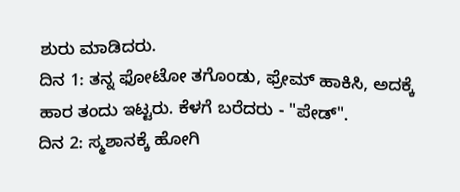ಶುರು ಮಾಡಿದರು.
ದಿನ 1: ತನ್ನ ಫೋಟೋ ತಗೊಂಡು, ಫ್ರೇಮ್ ಹಾಕಿಸಿ, ಅದಕ್ಕೆ ಹಾರ ತಂದು ಇಟ್ಟರು. ಕೆಳಗೆ ಬರೆದರು - "ಪೇಡ್".
ದಿನ 2: ಸ್ಮಶಾನಕ್ಕೆ ಹೋಗಿ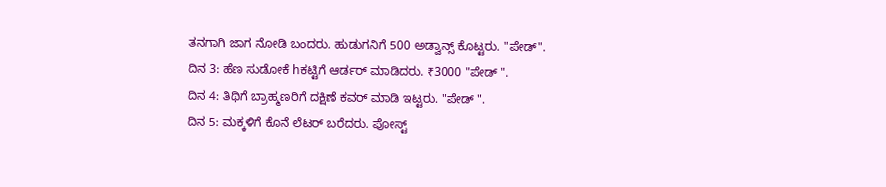ತನಗಾಗಿ ಜಾಗ ನೋಡಿ ಬಂದರು. ಹುಡುಗನಿಗೆ 500 ಅಡ್ವಾನ್ಸ್ ಕೊಟ್ಟರು. "ಪೇಡ್".
ದಿನ 3: ಹೆಣ ಸುಡೋಕೆ hಕಟ್ಟಿಗೆ ಆರ್ಡರ್ ಮಾಡಿದರು. ₹3000 "ಪೇಡ್ ".
ದಿನ 4: ತಿಥಿಗೆ ಬ್ರಾಹ್ಮಣರಿಗೆ ದಕ್ಷಿಣೆ ಕವರ್ ಮಾಡಿ ಇಟ್ಟರು. "ಪೇಡ್ ".
ದಿನ 5: ಮಕ್ಕಳಿಗೆ ಕೊನೆ ಲೆಟರ್ ಬರೆದರು. ಪೋಸ್ಟ್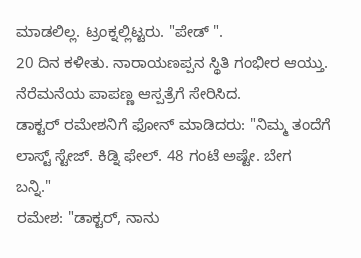ಮಾಡಲಿಲ್ಲ. ಟ್ರಂಕ್ನಲ್ಲಿಟ್ಟರು. "ಪೇಡ್ ".
20 ದಿನ ಕಳೀತು. ನಾರಾಯಣಪ್ಪನ ಸ್ಥಿತಿ ಗಂಭೀರ ಆಯ್ತು. ನೆರೆಮನೆಯ ಪಾಪಣ್ಣ ಆಸ್ಪತ್ರೆಗೆ ಸೇರಿಸಿದ.
ಡಾಕ್ಟರ್ ರಮೇಶನಿಗೆ ಫೋನ್ ಮಾಡಿದರು: "ನಿಮ್ಮ ತಂದೆಗೆ ಲಾಸ್ಟ್ ಸ್ಟೇಜ್. ಕಿಡ್ನಿ ಫೇಲ್. 48 ಗಂಟೆ ಅಷ್ಟೇ. ಬೇಗ ಬನ್ನಿ."
ರಮೇಶ: "ಡಾಕ್ಟರ್, ನಾನು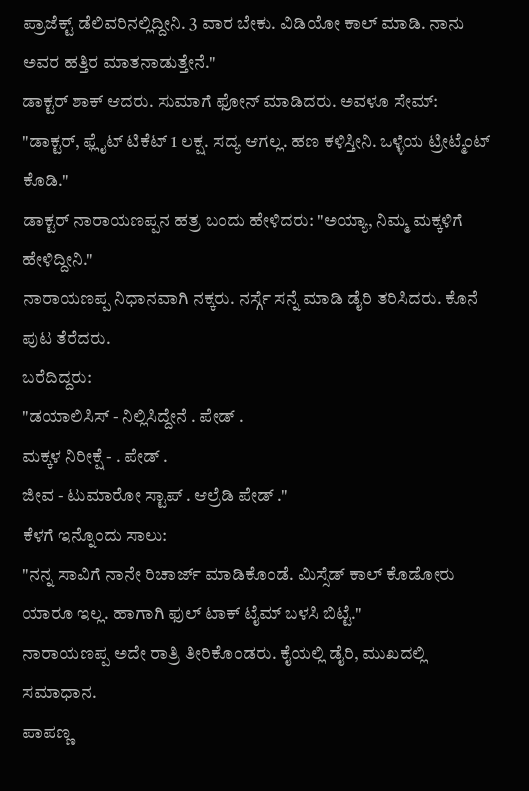ಪ್ರಾಜೆಕ್ಟ್ ಡೆಲಿವರಿನಲ್ಲಿದ್ದೀನಿ. 3 ವಾರ ಬೇಕು. ವಿಡಿಯೋ ಕಾಲ್ ಮಾಡಿ. ನಾನು ಅವರ ಹತ್ತಿರ ಮಾತನಾಡುತ್ತೇನೆ."
ಡಾಕ್ಟರ್ ಶಾಕ್ ಆದರು. ಸುಮಾಗೆ ಫೋನ್ ಮಾಡಿದರು. ಅವಳೂ ಸೇಮ್: "ಡಾಕ್ಟರ್, ಫ್ಲೈಟ್ ಟಿಕೆಟ್ 1 ಲಕ್ಷ. ಸದ್ಯ ಆಗಲ್ಲ. ಹಣ ಕಳಿಸ್ತೀನಿ. ಒಳ್ಳೆಯ ಟ್ರೀಟ್ಮೆಂಟ್ ಕೊಡಿ."
ಡಾಕ್ಟರ್ ನಾರಾಯಣಪ್ಪನ ಹತ್ರ ಬಂದು ಹೇಳಿದರು: "ಅಯ್ಯಾ, ನಿಮ್ಮ ಮಕ್ಕಳಿಗೆ ಹೇಳಿದ್ದೀನಿ."
ನಾರಾಯಣಪ್ಪ ನಿಧಾನವಾಗಿ ನಕ್ಕರು. ನರ್ಸ್ಗೆ ಸನ್ನೆ ಮಾಡಿ ಡೈರಿ ತರಿಸಿದರು. ಕೊನೆ ಪುಟ ತೆರೆದರು.
ಬರೆದಿದ್ದರು:
"ಡಯಾಲಿಸಿಸ್ - ನಿಲ್ಲಿಸಿದ್ದೇನೆ . ಪೇಡ್ .
ಮಕ್ಕಳ ನಿರೀಕ್ಷೆ - . ಪೇಡ್ .
ಜೀವ - ಟುಮಾರೋ ಸ್ಟಾಪ್ . ಆಲ್ರೆಡಿ ಪೇಡ್ ."
ಕೆಳಗೆ ಇನ್ನೊಂದು ಸಾಲು:
"ನನ್ನ ಸಾವಿಗೆ ನಾನೇ ರಿಚಾರ್ಜ್ ಮಾಡಿಕೊಂಡೆ. ಮಿಸ್ಸೆಡ್ ಕಾಲ್ ಕೊಡೋರು ಯಾರೂ ಇಲ್ಲ. ಹಾಗಾಗಿ ಫುಲ್ ಟಾಕ್ ಟೈಮ್ ಬಳಸಿ ಬಿಟ್ಟೆ."
ನಾರಾಯಣಪ್ಪ ಅದೇ ರಾತ್ರಿ ತೀರಿಕೊಂಡರು. ಕೈಯಲ್ಲಿ ಡೈರಿ, ಮುಖದಲ್ಲಿ ಸಮಾಧಾನ.
ಪಾಪಣ್ಣ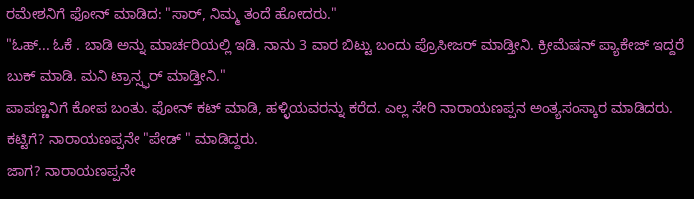ರಮೇಶನಿಗೆ ಫೋನ್ ಮಾಡಿದ: "ಸಾರ್, ನಿಮ್ಮ ತಂದೆ ಹೋದರು."
"ಓಹ್... ಓಕೆ . ಬಾಡಿ ಅನ್ನು ಮಾರ್ಚರಿಯಲ್ಲಿ ಇಡಿ. ನಾನು 3 ವಾರ ಬಿಟ್ಟು ಬಂದು ಪ್ರೊಸೀಜರ್ ಮಾಡ್ತೀನಿ. ಕ್ರೀಮೆಷನ್ ಪ್ಯಾಕೇಜ್ ಇದ್ದರೆ ಬುಕ್ ಮಾಡಿ. ಮನಿ ಟ್ರಾನ್ಸ್ಫರ್ ಮಾಡ್ತೀನಿ."
ಪಾಪಣ್ಣನಿಗೆ ಕೋಪ ಬಂತು. ಫೋನ್ ಕಟ್ ಮಾಡಿ, ಹಳ್ಳಿಯವರನ್ನು ಕರೆದ. ಎಲ್ಲ ಸೇರಿ ನಾರಾಯಣಪ್ಪನ ಅಂತ್ಯಸಂಸ್ಕಾರ ಮಾಡಿದರು.
ಕಟ್ಟಿಗೆ? ನಾರಾಯಣಪ್ಪನೇ "ಪೇಡ್ " ಮಾಡಿದ್ದರು.
ಜಾಗ? ನಾರಾಯಣಪ್ಪನೇ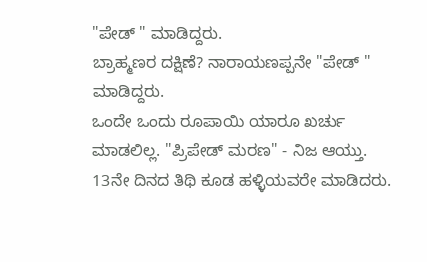"ಪೇಡ್ " ಮಾಡಿದ್ದರು.
ಬ್ರಾಹ್ಮಣರ ದಕ್ಷಿಣೆ? ನಾರಾಯಣಪ್ಪನೇ "ಪೇಡ್ " ಮಾಡಿದ್ದರು.
ಒಂದೇ ಒಂದು ರೂಪಾಯಿ ಯಾರೂ ಖರ್ಚು ಮಾಡಲಿಲ್ಲ. "ಪ್ರಿಪೇಡ್ ಮರಣ" - ನಿಜ ಆಯ್ತು.
13ನೇ ದಿನದ ತಿಥಿ ಕೂಡ ಹಳ್ಳಿಯವರೇ ಮಾಡಿದರು.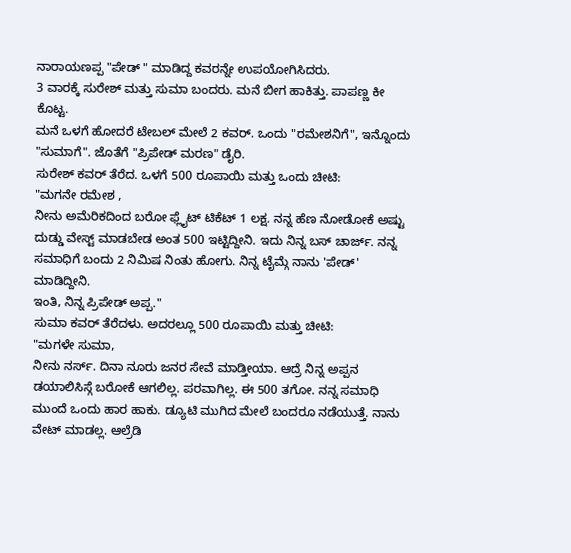ನಾರಾಯಣಪ್ಪ "ಪೇಡ್ " ಮಾಡಿದ್ದ ಕವರನ್ನೇ ಉಪಯೋಗಿಸಿದರು.
3 ವಾರಕ್ಕೆ ಸುರೇಶ್ ಮತ್ತು ಸುಮಾ ಬಂದರು. ಮನೆ ಬೀಗ ಹಾಕಿತ್ತು. ಪಾಪಣ್ಣ ಕೀ ಕೊಟ್ಟ.
ಮನೆ ಒಳಗೆ ಹೋದರೆ ಟೇಬಲ್ ಮೇಲೆ 2 ಕವರ್. ಒಂದು "ರಮೇಶನಿಗೆ", ಇನ್ನೊಂದು "ಸುಮಾಗೆ". ಜೊತೆಗೆ "ಪ್ರಿಪೇಡ್ ಮರಣ" ಡೈರಿ.
ಸುರೇಶ್ ಕವರ್ ತೆರೆದ. ಒಳಗೆ 500 ರೂಪಾಯಿ ಮತ್ತು ಒಂದು ಚೀಟಿ:
"ಮಗನೇ ರಮೇಶ ,
ನೀನು ಅಮೆರಿಕದಿಂದ ಬರೋ ಫ್ಲೈಟ್ ಟಿಕೆಟ್ 1 ಲಕ್ಷ. ನನ್ನ ಹೆಣ ನೋಡೋಕೆ ಅಷ್ಟು ದುಡ್ಡು ವೇಸ್ಟ್ ಮಾಡಬೇಡ ಅಂತ 500 ಇಟ್ಟಿದ್ದೀನಿ. ಇದು ನಿನ್ನ ಬಸ್ ಚಾರ್ಜ್. ನನ್ನ ಸಮಾಧಿಗೆ ಬಂದು 2 ನಿಮಿಷ ನಿಂತು ಹೋಗು. ನಿನ್ನ ಟೈಮ್ಗೆ ನಾನು 'ಪೇಡ್' ಮಾಡಿದ್ದೀನಿ.
ಇಂತಿ, ನಿನ್ನ ಪ್ರಿಪೇಡ್ ಅಪ್ಪ."
ಸುಮಾ ಕವರ್ ತೆರೆದಳು. ಅದರಲ್ಲೂ 500 ರೂಪಾಯಿ ಮತ್ತು ಚೀಟಿ:
"ಮಗಳೇ ಸುಮಾ,
ನೀನು ನರ್ಸ್. ದಿನಾ ನೂರು ಜನರ ಸೇವೆ ಮಾಡ್ತೀಯಾ. ಆದ್ರೆ ನಿನ್ನ ಅಪ್ಪನ ಡಯಾಲಿಸಿಸ್ಗೆ ಬರೋಕೆ ಆಗಲಿಲ್ಲ. ಪರವಾಗಿಲ್ಲ. ಈ 500 ತಗೋ. ನನ್ನ ಸಮಾಧಿ ಮುಂದೆ ಒಂದು ಹಾರ ಹಾಕು. ಡ್ಯೂಟಿ ಮುಗಿದ ಮೇಲೆ ಬಂದರೂ ನಡೆಯುತ್ತೆ. ನಾನು ವೇಟ್ ಮಾಡಲ್ಲ. ಆಲ್ರೆಡಿ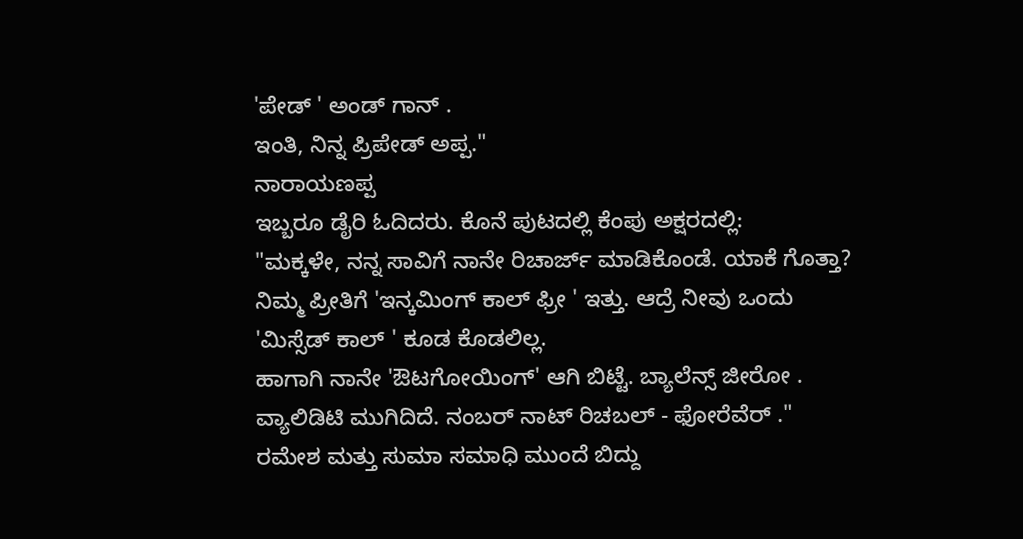'ಪೇಡ್ ' ಅಂಡ್ ಗಾನ್ .
ಇಂತಿ, ನಿನ್ನ ಪ್ರಿಪೇಡ್ ಅಪ್ಪ."
ನಾರಾಯಣಪ್ಪ
ಇಬ್ಬರೂ ಡೈರಿ ಓದಿದರು. ಕೊನೆ ಪುಟದಲ್ಲಿ ಕೆಂಪು ಅಕ್ಷರದಲ್ಲಿ:
"ಮಕ್ಕಳೇ, ನನ್ನ ಸಾವಿಗೆ ನಾನೇ ರಿಚಾರ್ಜ್ ಮಾಡಿಕೊಂಡೆ. ಯಾಕೆ ಗೊತ್ತಾ?
ನಿಮ್ಮ ಪ್ರೀತಿಗೆ 'ಇನ್ಕಮಿಂಗ್ ಕಾಲ್ ಫ್ರೀ ' ಇತ್ತು. ಆದ್ರೆ ನೀವು ಒಂದು 'ಮಿಸ್ಸೆಡ್ ಕಾಲ್ ' ಕೂಡ ಕೊಡಲಿಲ್ಲ.
ಹಾಗಾಗಿ ನಾನೇ 'ಔಟಗೋಯಿಂಗ್' ಆಗಿ ಬಿಟ್ಟೆ. ಬ್ಯಾಲೆನ್ಸ್ ಜೀರೋ . ವ್ಯಾಲಿಡಿಟಿ ಮುಗಿದಿದೆ. ನಂಬರ್ ನಾಟ್ ರಿಚಬಲ್ - ಫೋರೆವೆರ್ ."
ರಮೇಶ ಮತ್ತು ಸುಮಾ ಸಮಾಧಿ ಮುಂದೆ ಬಿದ್ದು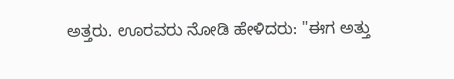ಅತ್ತರು. ಊರವರು ನೋಡಿ ಹೇಳಿದರು: "ಈಗ ಅತ್ತು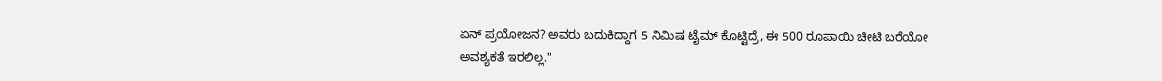ಏನ್ ಪ್ರಯೋಜನ? ಅವರು ಬದುಕಿದ್ದಾಗ 5 ನಿಮಿಷ ಟೈಮ್ ಕೊಟ್ಟಿದ್ರೆ, ಈ 500 ರೂಪಾಯಿ ಚೀಟಿ ಬರೆಯೋ ಅವಶ್ಯಕತೆ ಇರಲಿಲ್ಲ."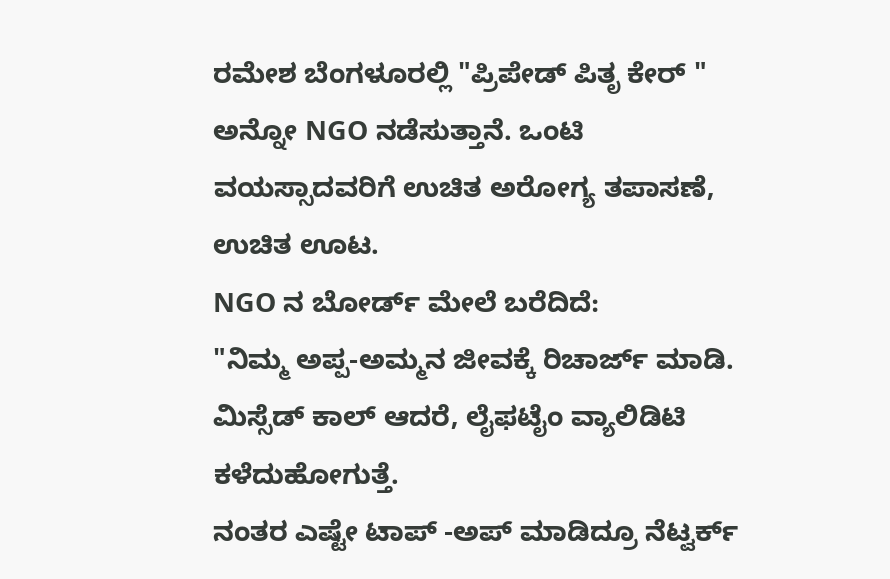ರಮೇಶ ಬೆಂಗಳೂರಲ್ಲಿ "ಪ್ರಿಪೇಡ್ ಪಿತೃ ಕೇರ್ " ಅನ್ನೋ NGO ನಡೆಸುತ್ತಾನೆ. ಒಂಟಿ ವಯಸ್ಸಾದವರಿಗೆ ಉಚಿತ ಅರೋಗ್ಯ ತಪಾಸಣೆ, ಉಚಿತ ಊಟ.
NGO ನ ಬೋರ್ಡ್ ಮೇಲೆ ಬರೆದಿದೆ:
"ನಿಮ್ಮ ಅಪ್ಪ-ಅಮ್ಮನ ಜೀವಕ್ಕೆ ರಿಚಾರ್ಜ್ ಮಾಡಿ. ಮಿಸ್ಸೆಡ್ ಕಾಲ್ ಆದರೆ, ಲೈಫಟೈಂ ವ್ಯಾಲಿಡಿಟಿ ಕಳೆದುಹೋಗುತ್ತೆ.
ನಂತರ ಎಷ್ಟೇ ಟಾಪ್ -ಅಪ್ ಮಾಡಿದ್ರೂ ನೆಟ್ವರ್ಕ್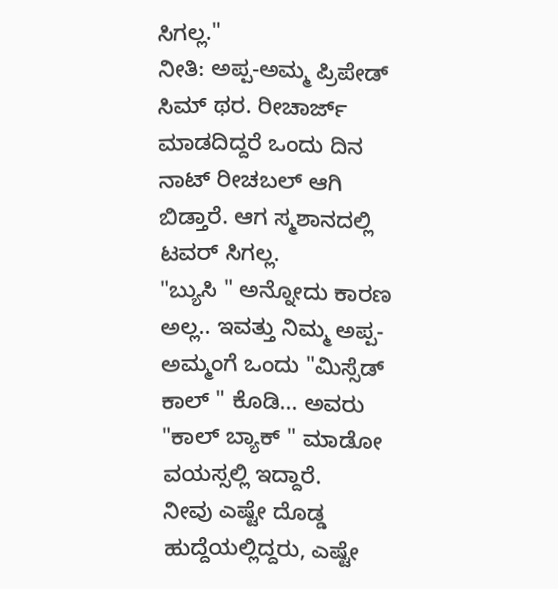ಸಿಗಲ್ಲ."
ನೀತಿ: ಅಪ್ಪ-ಅಮ್ಮ ಪ್ರಿಪೇಡ್ ಸಿಮ್ ಥರ. ರೀಚಾರ್ಜ್ ಮಾಡದಿದ್ದರೆ ಒಂದು ದಿನ ನಾಟ್ ರೀಚಬಲ್ ಆಗಿ ಬಿಡ್ತಾರೆ. ಆಗ ಸ್ಮಶಾನದಲ್ಲಿ ಟವರ್ ಸಿಗಲ್ಲ.
"ಬ್ಯುಸಿ " ಅನ್ನೋದು ಕಾರಣ ಅಲ್ಲ.. ಇವತ್ತು ನಿಮ್ಮ ಅಪ್ಪ-ಅಮ್ಮಂಗೆ ಒಂದು "ಮಿಸ್ಸೆಡ್ ಕಾಲ್ " ಕೊಡಿ... ಅವರು "ಕಾಲ್ ಬ್ಯಾಕ್ " ಮಾಡೋ ವಯಸ್ಸಲ್ಲಿ ಇದ್ದಾರೆ.
ನೀವು ಎಷ್ಟೇ ದೊಡ್ಡ ಹುದ್ದೆಯಲ್ಲಿದ್ದರು, ಎಷ್ಟೇ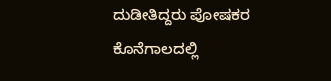ದುಡೀತಿದ್ದರು ಪೋಷಕರ ಕೊನೆಗಾಲದಲ್ಲಿ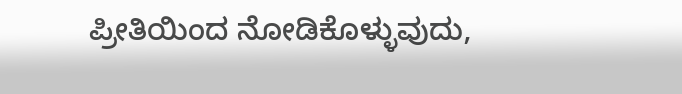ಪ್ರೀತಿಯಿಂದ ನೋಡಿಕೊಳ್ಳುವುದು,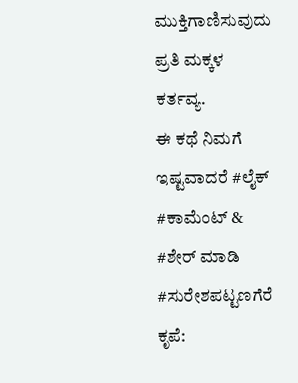ಮುಕ್ತಿಗಾಣಿಸುವುದು ಪ್ರತಿ ಮಕ್ಕಳ ಕರ್ತವ್ಯ.
ಈ ಕಥೆ ನಿಮಗೆ ಇಷ್ಟವಾದರೆ #ಲೈಕ್
#ಕಾಮೆಂಟ್ & #ಶೇರ್ ಮಾಡಿ
#ಸುರೇಶಪಟ್ಟಣಗೆರೆ
ಕೃಪೆ: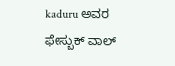kaduru ಅವರ ಫೇಸ್ಬುಕ್ ವಾಲ್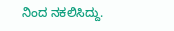ನಿಂದ ನಕಲಿಸಿದ್ದು.